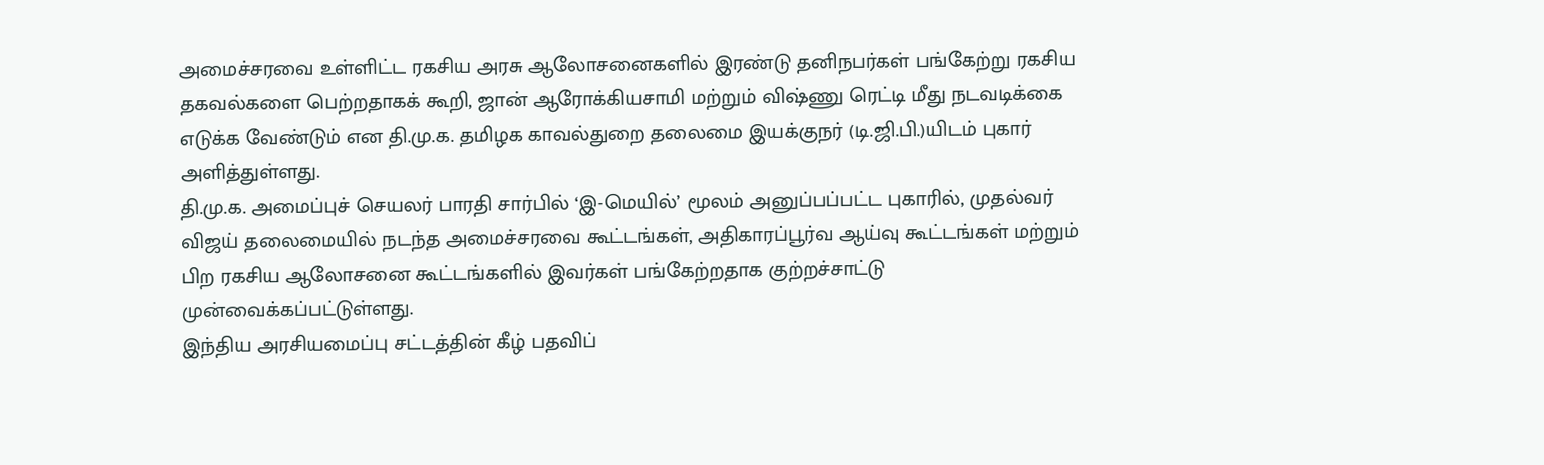அமைச்சரவை உள்ளிட்ட ரகசிய அரசு ஆலோசனைகளில் இரண்டு தனிநபர்கள் பங்கேற்று ரகசிய தகவல்களை பெற்றதாகக் கூறி, ஜான் ஆரோக்கியசாமி மற்றும் விஷ்ணு ரெட்டி மீது நடவடிக்கை எடுக்க வேண்டும் என தி.மு.க. தமிழக காவல்துறை தலைமை இயக்குநர் (டி.ஜி.பி.)யிடம் புகார் அளித்துள்ளது.
தி.மு.க. அமைப்புச் செயலர் பாரதி சார்பில் ‘இ-மெயில்’ மூலம் அனுப்பப்பட்ட புகாரில், முதல்வர் விஜய் தலைமையில் நடந்த அமைச்சரவை கூட்டங்கள், அதிகாரப்பூர்வ ஆய்வு கூட்டங்கள் மற்றும் பிற ரகசிய ஆலோசனை கூட்டங்களில் இவர்கள் பங்கேற்றதாக குற்றச்சாட்டு முன்வைக்கப்பட்டுள்ளது.
இந்திய அரசியமைப்பு சட்டத்தின் கீழ் பதவிப்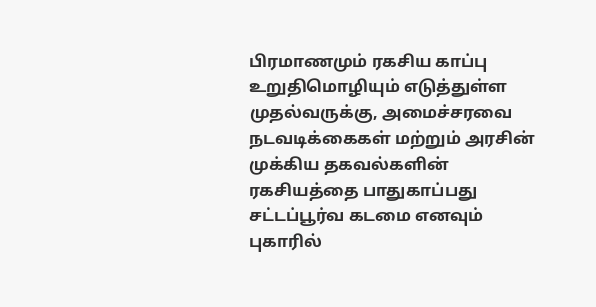பிரமாணமும் ரகசிய காப்பு உறுதிமொழியும் எடுத்துள்ள முதல்வருக்கு, அமைச்சரவை நடவடிக்கைகள் மற்றும் அரசின் முக்கிய தகவல்களின் ரகசியத்தை பாதுகாப்பது சட்டப்பூர்வ கடமை எனவும் புகாரில்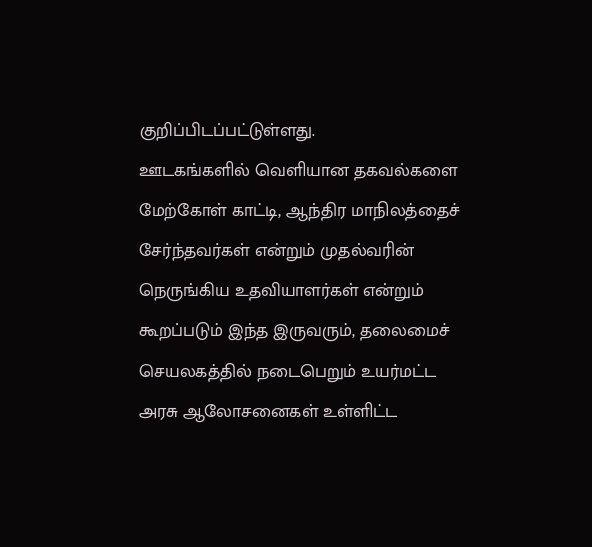குறிப்பிடப்பட்டுள்ளது.
ஊடகங்களில் வெளியான தகவல்களை மேற்கோள் காட்டி, ஆந்திர மாநிலத்தைச் சேர்ந்தவர்கள் என்றும் முதல்வரின் நெருங்கிய உதவியாளர்கள் என்றும் கூறப்படும் இந்த இருவரும், தலைமைச் செயலகத்தில் நடைபெறும் உயர்மட்ட அரசு ஆலோசனைகள் உள்ளிட்ட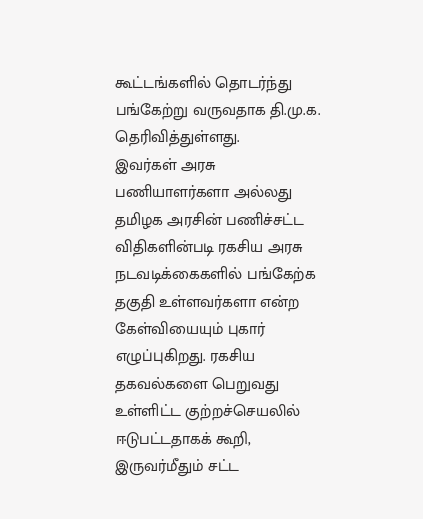கூட்டங்களில் தொடர்ந்து பங்கேற்று வருவதாக தி.மு.க. தெரிவித்துள்ளது.
இவர்கள் அரசு பணியாளர்களா அல்லது தமிழக அரசின் பணிச்சட்ட விதிகளின்படி ரகசிய அரசு நடவடிக்கைகளில் பங்கேற்க தகுதி உள்ளவர்களா என்ற கேள்வியையும் புகார் எழுப்புகிறது. ரகசிய தகவல்களை பெறுவது உள்ளிட்ட குற்றச்செயலில் ஈடுபட்டதாகக் கூறி, இருவர்மீதும் சட்ட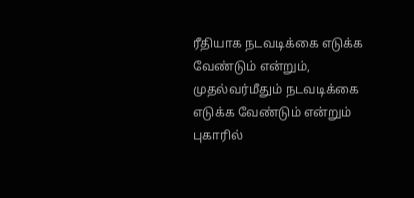ரீதியாக நடவடிக்கை எடுக்க வேண்டும் என்றும், முதல்வர்மீதும் நடவடிக்கை எடுக்க வேண்டும் என்றும் புகாரில்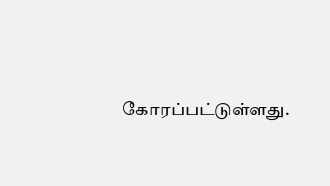கோரப்பட்டுள்ளது.